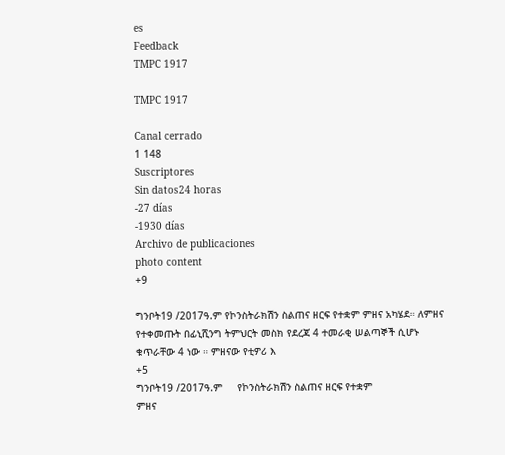es
Feedback
TMPC 1917

TMPC 1917

Canal cerrado
1 148
Suscriptores
Sin datos24 horas
-27 días
-1930 días
Archivo de publicaciones
photo content
+9

ግንቦት19 /2017ዓ.ም የኮንስትራክሽን ስልጠና ዘርፍ የተቋም ምዘና አካሄደ። ለምዘና የተቀመጡት በፊኒሺንግ ትምህርት መስክ የደረጃ 4 ተመራቂ ሠልጣኞች ሲሆኑ ቁጥራቸው 4 ነው ። ምዘናው የቲዎሪ እ
+5
ግንቦት19 /2017ዓ.ም     የኮንስትራክሽን ስልጠና ዘርፍ የተቋም                     ምዘና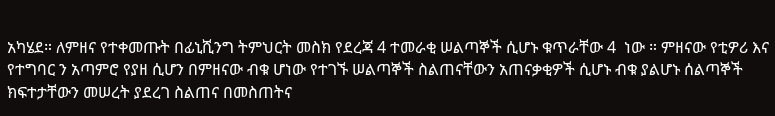አካሄደ። ለምዘና የተቀመጡት በፊኒሺንግ ትምህርት መስክ የደረጃ 4 ተመራቂ ሠልጣኞች ሲሆኑ ቁጥራቸው 4  ነው ። ምዘናው የቲዎሪ እና የተግባር ን አጣምሮ የያዘ ሲሆን በምዘናው ብቁ ሆነው የተገኙ ሠልጣኞች ስልጠናቸውን አጠናቃቂዎች ሲሆኑ ብቁ ያልሆኑ ሰልጣኞች ክፍተታቸውን መሠረት ያደረገ ስልጠና በመስጠትና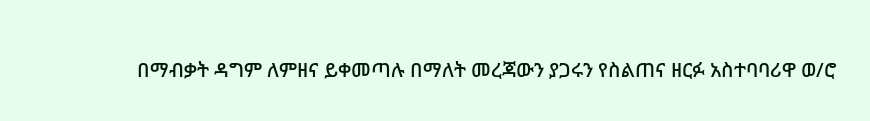በማብቃት ዳግም ለምዘና ይቀመጣሉ በማለት መረጃውን ያጋሩን የስልጠና ዘርፉ አስተባባሪዋ ወ/ሮ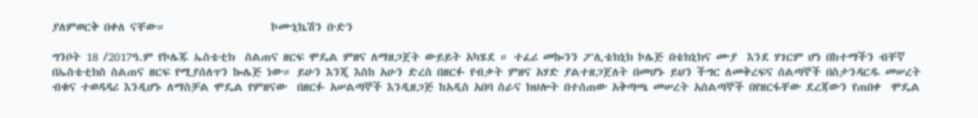ያለምወርቅ በቀለ ናቸው።                     ኮሙኒኬሽን ቡድን

ግንቦት 18 /2017ዓ.ም የኮሌጁ ኤስቴቲክ  ስልጠና ዘርፍ ሞዴል ምዘና ለማዘጋጀት ውይይት አካሄደ ። ተፈሪ መኰንን ፖሊቴክኒክ ኮሌጅ በቴክኒክና ሙያ  እንደ ሃገርም ሆነ በከተማችን ብቸኛ በኤስቴቲክስ ስልጠና ዘርፍ የሚያሰለጥን ኰሌጅ ነው። ይሁን እንጂ እስከ አሁን ድረስ በዘርፉ የብቃት ምዘና አሃድ ያልተዘጋጀለት በመሆኑ ይህን ችግር ለመቅረፍና ሰልጣኞች በስታንዳርዱ መሠረት ብቁና ተወዳዳሪ እንዲሆኑ ለማስቻል ሞዴል የምዘናው  በዘርፉ አሠልጣኞች እንዲዘጋጅ ከአዲስ አበባ ስራና ክህሎት በተሰጠው አቅጣጫ መሠረት አሰልጣኞች በየዘርፋቸው ደረጃውን የጠበቀ  ሞዴል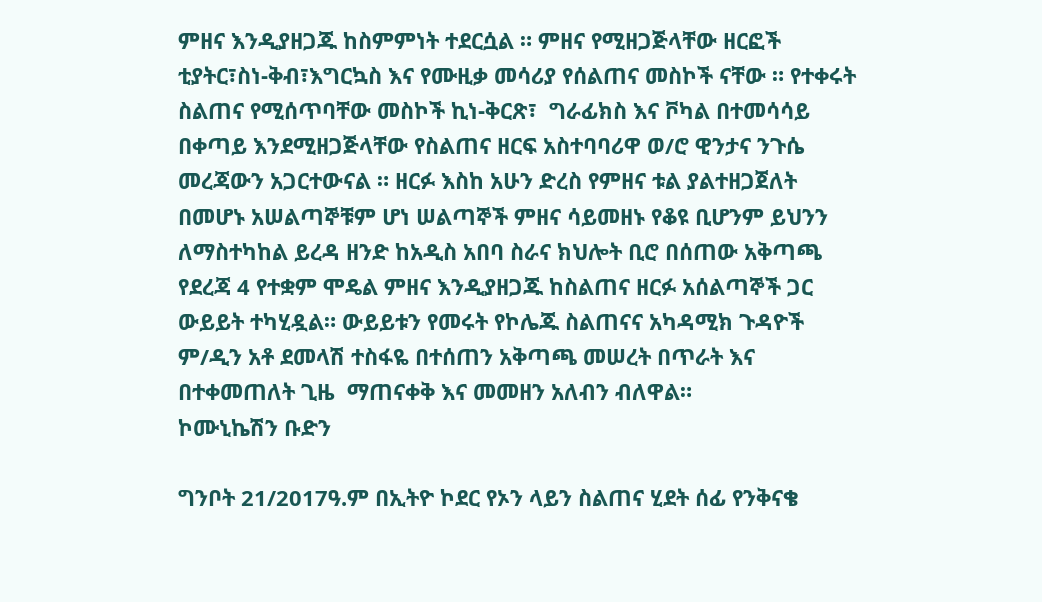ምዘና እንዲያዘጋጁ ከስምምነት ተደርሷል ። ምዘና የሚዘጋጅላቸው ዘርፎች ቲያትር፣ስነ-ቅብ፣እግርኳስ እና የሙዚቃ መሳሪያ የሰልጠና መስኮች ናቸው ። የተቀሩት ስልጠና የሚሰጥባቸው መስኮች ኪነ-ቅርጽ፣  ግራፊክስ እና ቮካል በተመሳሳይ በቀጣይ እንደሚዘጋጅላቸው የስልጠና ዘርፍ አስተባባሪዋ ወ/ሮ ዊንታና ንጉሴ መረጃውን አጋርተውናል ። ዘርፉ እስከ አሁን ድረስ የምዘና ቱል ያልተዘጋጀለት በመሆኑ አሠልጣኞቹም ሆነ ሠልጣኞች ምዘና ሳይመዘኑ የቆዩ ቢሆንም ይህንን ለማስተካከል ይረዳ ዘንድ ከአዲስ አበባ ስራና ክህሎት ቢሮ በሰጠው አቅጣጫ የደረጃ 4 የተቋም ሞዴል ምዘና እንዲያዘጋጁ ከስልጠና ዘርፉ አሰልጣኞች ጋር ውይይት ተካሂዷል። ውይይቱን የመሩት የኮሌጁ ስልጠናና አካዳሚክ ጉዳዮች ም/ዲን አቶ ደመላሽ ተስፋዬ በተሰጠን አቅጣጫ መሠረት በጥራት እና በተቀመጠለት ጊዜ  ማጠናቀቅ እና መመዘን አለብን ብለዋል።                     ኮሙኒኬሽን ቡድን

ግንቦት 21/2017ዓ.ም በኢትዮ ኮደር የኦን ላይን ስልጠና ሂደት ሰፊ የንቅናቄ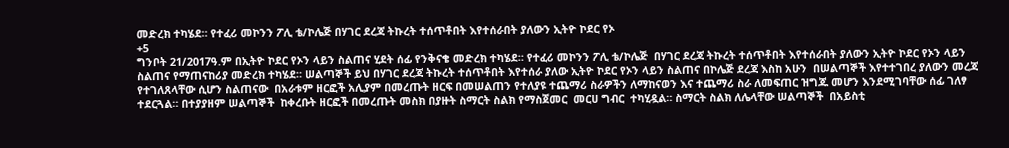መድረክ ተካሄደ። የተፈሪ መኮንን ፖሊ ቴ/ኮሌጅ በሃገር ደረጃ ትኩረት ተሰጥቶበት እየተሰራበት ያለውን ኢትዮ ኮደር የኦ
+5
ግንቦት 21/2017ዓ.ም በኢትዮ ኮደር የኦን ላይን ስልጠና ሂደት ሰፊ የንቅናቄ መድረክ ተካሄደ። የተፈሪ መኮንን ፖሊ ቴ/ኮሌጅ  በሃገር ደረጃ ትኩረት ተሰጥቶበት እየተሰራበት ያለውን ኢትዮ ኮደር የኦን ላይን ስልጠና የማጠናከሪያ መድረክ ተካሄደ። ሠልጣኞች ይህ በሃገር ደረጃ ትኩረት ተሰጥቶበት እየተሰራ ያለው ኢትዮ ኮደር የኦን ላይን ስልጠና በኮሌጅ ደረጃ እስከ አሁን  በሠልጣኞች እየተተገበረ ያለውን መረጃ የተገለጸላቸው ሲሆን ስልጠናው  በአራቱም ዘርፎች አሊያም በመረጡት ዘርፍ በመሠልጠን የተለያዩ ተጨማሪ ስራዎችን ለማከናወን እና ተጨማሪ ስራ ለመፍጠር ዝግጁ መሆን እንደሚገባቸው ሰፊ ገለፃ ተደርጓል። በተያያዘም ሠልጣኞች  ከቀረቡት ዘርፎች በመረጡት መስክ በያዙት ስማርት ስልክ የማስጀመር  መርሀ ግብር  ተካሂዷል። ስማርት ስልክ ለሌላቸው ሠልጣኞች  በአይስቲ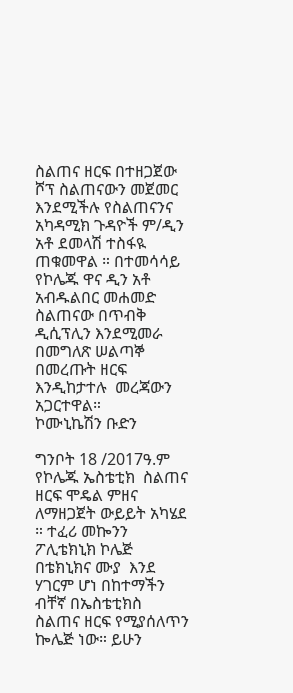ስልጠና ዘርፍ በተዘጋጀው  ሾፕ ስልጠናውን መጀመር እንደሚችሉ የስልጠናንና አካዳሚክ ጉዳዮች ም/ዲን  አቶ ደመላሽ ተስፋዪ ጠቁመዋል ። በተመሳሳይ የኮሌጁ ዋና ዲን አቶ አብዱልበር መሐመድ ስልጠናው በጥብቅ ዲሲፕሊን እንደሚመራ በመግለጽ ሠልጣኞ በመረጡት ዘርፍ  እንዲከታተሉ  መረጃውን አጋርተዋል።                       ኮሙኒኬሽን ቡድን

ግንቦት 18 /2017ዓ.ም የኮሌጁ ኤስቴቲክ  ስልጠና ዘርፍ ሞዴል ምዘና ለማዘጋጀት ውይይት አካሄደ ። ተፈሪ መኰንን ፖሊቴክኒክ ኮሌጅ በቴክኒክና ሙያ  እንደ ሃገርም ሆነ በከተማችን ብቸኛ በኤስቴቲክስ ስልጠና ዘርፍ የሚያሰለጥን ኰሌጅ ነው። ይሁን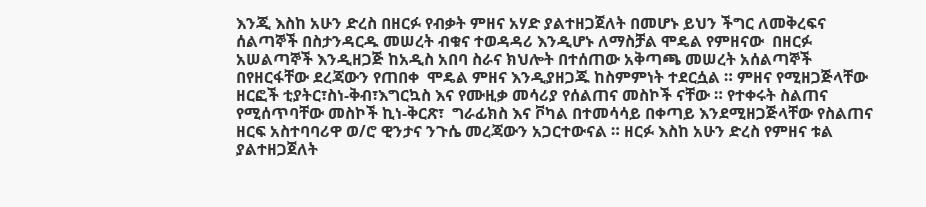እንጂ እስከ አሁን ድረስ በዘርፉ የብቃት ምዘና አሃድ ያልተዘጋጀለት በመሆኑ ይህን ችግር ለመቅረፍና ሰልጣኞች በስታንዳርዱ መሠረት ብቁና ተወዳዳሪ እንዲሆኑ ለማስቻል ሞዴል የምዘናው  በዘርፉ አሠልጣኞች እንዲዘጋጅ ከአዲስ አበባ ስራና ክህሎት በተሰጠው አቅጣጫ መሠረት አሰልጣኞች በየዘርፋቸው ደረጃውን የጠበቀ  ሞዴል ምዘና እንዲያዘጋጁ ከስምምነት ተደርሷል ። ምዘና የሚዘጋጅላቸው ዘርፎች ቲያትር፣ስነ-ቅብ፣እግርኳስ እና የሙዚቃ መሳሪያ የሰልጠና መስኮች ናቸው ። የተቀሩት ስልጠና የሚሰጥባቸው መስኮች ኪነ-ቅርጽ፣  ግራፊክስ እና ቮካል በተመሳሳይ በቀጣይ እንደሚዘጋጅላቸው የስልጠና ዘርፍ አስተባባሪዋ ወ/ሮ ዊንታና ንጉሴ መረጃውን አጋርተውናል ። ዘርፉ እስከ አሁን ድረስ የምዘና ቱል ያልተዘጋጀለት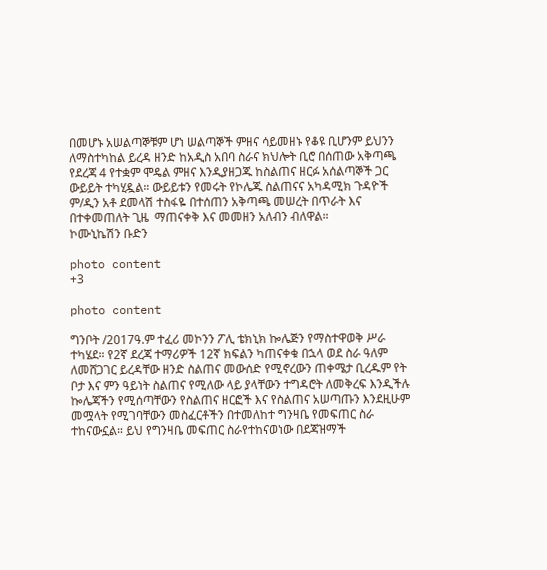በመሆኑ አሠልጣኞቹም ሆነ ሠልጣኞች ምዘና ሳይመዘኑ የቆዩ ቢሆንም ይህንን ለማስተካከል ይረዳ ዘንድ ከአዲስ አበባ ስራና ክህሎት ቢሮ በሰጠው አቅጣጫ የደረጃ 4 የተቋም ሞዴል ምዘና እንዲያዘጋጁ ከስልጠና ዘርፉ አሰልጣኞች ጋር ውይይት ተካሂዷል። ውይይቱን የመሩት የኮሌጁ ስልጠናና አካዳሚክ ጉዳዮች ም/ዲን አቶ ደመላሽ ተስፋዬ በተሰጠን አቅጣጫ መሠረት በጥራት እና በተቀመጠለት ጊዜ  ማጠናቀቅ እና መመዘን አለብን ብለዋል።                     ኮሙኒኬሽን ቡድን

photo content
+3

photo content

ግንቦት /2017ዓ.ም ተፈሪ መኮንን ፖሊ ቴክኒክ ኰሌጅን የማስተዋወቅ ሥራ ተካሄደ። የ2ኛ ደረጃ ተማሪዎች 12ኛ ክፍልን ካጠናቀቁ በኋላ ወደ ስራ ዓለም ለመሸጋገር ይረዳቸው ዘንድ ስልጠና መውሰድ የሚኖረውን ጠቀሜታ ቢረዱም የት ቦታ እና ምን ዓይነት ስልጠና የሚለው ላይ ያላቸውን ተግዳሮት ለመቅረፍ እንዲችሉ ኰሌጃችን የሚሰጣቸውን የስልጠና ዘርፎች እና የስልጠና አሠጣጡን እንደዚሁም መሟላት የሚገባቸውን መስፈርቶችን በተመለከተ ግንዛቤ የመፍጠር ስራ ተከናውኗል። ይህ የግንዛቤ መፍጠር ስራየተከናወነው በደጃዝማች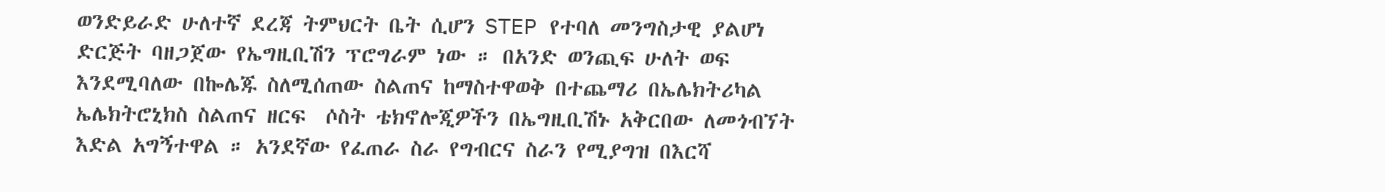ወንድይራድ ሁለተኛ ደረጃ ትምህርት ቤት ሲሆን STEP የተባለ መንግስታዊ ያልሆነ ድርጅት ባዘጋጀው የኤግዚቢሽን ፕሮግራም ነው ። በአንድ ወንጪፍ ሁለት ወፍ እንደሚባለው በኰሌጁ ስለሚሰጠው ስልጠና ከማስተዋወቅ በተጨማሪ በኤሌክትሪካል ኤሌክትሮኒክስ ስልጠና ዘርፍ  ሶስት ቴክኖሎጂዎችን በኤግዚቢሽኑ አቅርበው ለመጎብኘት እድል አግኝተዋል ። አንደኛው የፈጠራ ስራ የግብርና ስራን የሚያግዝ በእርሻ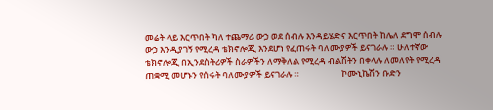መሬት ላይ እርጥበት ካለ ተጨማሪ ውኃ ወደ ሰብሉ እንዳይሄድና እርጥበት ከሌለ ደግሞ ሰብሉ ውኃ እንዲያገኝ የሚረዳ ቴክኖሎጂ እንደሆነ የፈጠሩት ባለሙያዎች ይናገራሉ ። ሁለተኛው ቴክኖሎጂ በኢንደስትሪዎች ስራዎችን ለማቅለል የሚረዳ ብልሽትን በቀላሉ ለመለየት የሚረዳ ጠቋሚ መሆኑን የሰሩት ባለሙያዎች ይናገራሉ ።                     ኮሙኒኬሽን ቡድን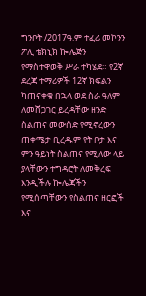ግንቦት /2017ዓ.ም ተፈሪ መኮንን ፖሊ ቴክኒክ ኰሌጅን የማስተዋወቅ ሥራ ተካሄደ። የ2ኛ ደረጃ ተማሪዎች 12ኛ ክፍልን ካጠናቀቁ በኋላ ወደ ስራ ዓለም ለመሸጋገር ይረዳቸው ዘንድ ስልጠና መውሰድ የሚኖረውን ጠቀሜታ ቢረዱም የት ቦታ እና ምን ዓይነት ስልጠና የሚለው ላይ ያላቸውን ተግዳሮት ለመቅረፍ እንዲችሉ ኰሌጃችን የሚሰጣቸውን የስልጠና ዘርፎች እና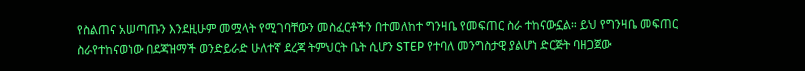የስልጠና አሠጣጡን እንደዚሁም መሟላት የሚገባቸውን መስፈርቶችን በተመለከተ ግንዛቤ የመፍጠር ስራ ተከናውኗል። ይህ የግንዛቤ መፍጠር ስራየተከናወነው በደጃዝማች ወንድይራድ ሁለተኛ ደረጃ ትምህርት ቤት ሲሆን STEP የተባለ መንግስታዊ ያልሆነ ድርጅት ባዘጋጀው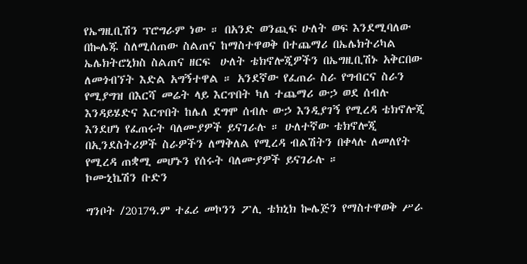የኤግዚቢሽን ፕሮግራም ነው ። በአንድ ወንጪፍ ሁለት ወፍ እንደሚባለው በኰሌጁ ስለሚሰጠው ስልጠና ከማስተዋወቅ በተጨማሪ በኤሌክትሪካል ኤሌክትሮኒክስ ስልጠና ዘርፍ  ሁለት ቴክኖሎጂዎችን በኤግዚቢሽኑ አቅርበው ለመጎብኘት እድል አግኝተዋል ። አንደኛው የፈጠራ ስራ የግብርና ስራን የሚያግዝ በእርሻ መሬት ላይ እርጥበት ካለ ተጨማሪ ውኃ ወደ ሰብሉ እንዳይሄድና እርጥበት ከሌለ ደግሞ ሰብሉ ውኃ እንዲያገኝ የሚረዳ ቴክኖሎጂ እንደሆነ የፈጠሩት ባለሙያዎች ይናገራሉ ። ሁለተኛው ቴክኖሎጂ በኢንደስትሪዎች ስራዎችን ለማቅለል የሚረዳ ብልሽትን በቀላሉ ለመለየት የሚረዳ ጠቋሚ መሆኑን የሰሩት ባለሙያዎች ይናገራሉ ።                     ኮሙኒኬሽን ቡድን

ግንቦት /2017ዓ.ም ተፈሪ መኮንን ፖሊ ቴክኒክ ኰሌጅን የማስተዋወቅ ሥራ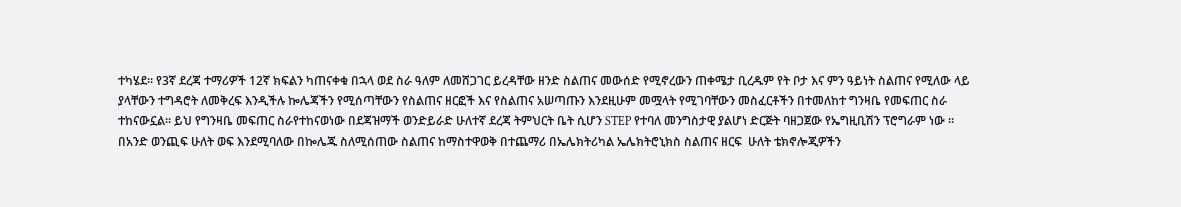ተካሄደ። የ3ኛ ደረጃ ተማሪዎች 12ኛ ክፍልን ካጠናቀቁ በኋላ ወደ ስራ ዓለም ለመሸጋገር ይረዳቸው ዘንድ ስልጠና መውሰድ የሚኖረውን ጠቀሜታ ቢረዱም የት ቦታ እና ምን ዓይነት ስልጠና የሚለው ላይ ያላቸውን ተግዳሮት ለመቅረፍ እንዲችሉ ኰሌጃችን የሚሰጣቸውን የስልጠና ዘርፎች እና የስልጠና አሠጣጡን እንደዚሁም መሟላት የሚገባቸውን መስፈርቶችን በተመለከተ ግንዛቤ የመፍጠር ስራ ተከናውኗል። ይህ የግንዛቤ መፍጠር ስራየተከናወነው በደጃዝማች ወንድይራድ ሁለተኛ ደረጃ ትምህርት ቤት ሲሆን STEP የተባለ መንግስታዊ ያልሆነ ድርጅት ባዘጋጀው የኤግዚቢሽን ፕሮግራም ነው ። በአንድ ወንጪፍ ሁለት ወፍ እንደሚባለው በኰሌጁ ስለሚሰጠው ስልጠና ከማስተዋወቅ በተጨማሪ በኤሌክትሪካል ኤሌክትሮኒክስ ስልጠና ዘርፍ  ሁለት ቴክኖሎጂዎችን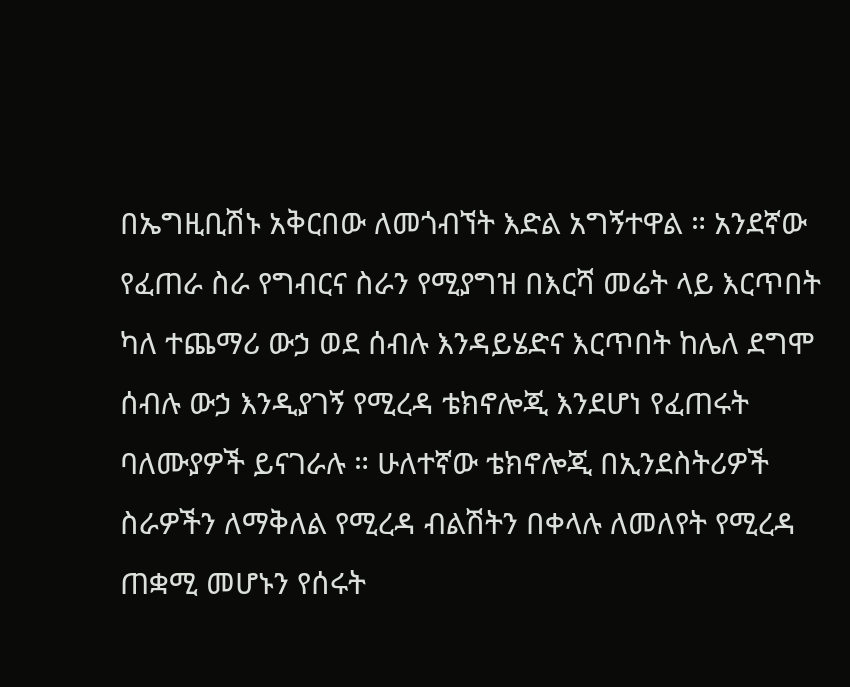በኤግዚቢሽኑ አቅርበው ለመጎብኘት እድል አግኝተዋል ። አንደኛው የፈጠራ ስራ የግብርና ስራን የሚያግዝ በእርሻ መሬት ላይ እርጥበት ካለ ተጨማሪ ውኃ ወደ ሰብሉ እንዳይሄድና እርጥበት ከሌለ ደግሞ ሰብሉ ውኃ እንዲያገኝ የሚረዳ ቴክኖሎጂ እንደሆነ የፈጠሩት ባለሙያዎች ይናገራሉ ። ሁለተኛው ቴክኖሎጂ በኢንደስትሪዎች ስራዎችን ለማቅለል የሚረዳ ብልሽትን በቀላሉ ለመለየት የሚረዳ ጠቋሚ መሆኑን የሰሩት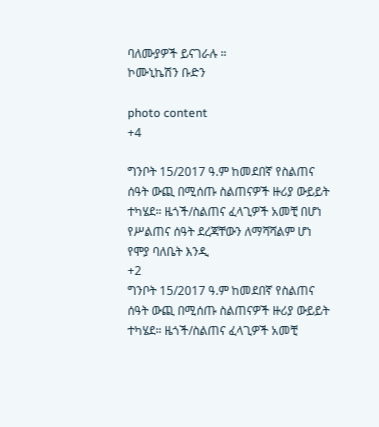ባለሙያዎች ይናገራሉ ።                     ኮሙኒኬሽን ቡድን

photo content
+4

ግንቦት 15/2017 ዓ.ም ከመደበኛ የስልጠና ሰዓት ውጪ በሚሰጡ ስልጠናዎች ዙሪያ ውይይት ተካሄደ። ዜጎች/ስልጠና ፈላጊዎች አመቺ በሆነ የሥልጠና ሰዓት ደረጃቸውን ለማሻሻልም ሆነ የሞያ ባለቤት እንዲ
+2
ግንቦት 15/2017 ዓ.ም ከመደበኛ የስልጠና ሰዓት ውጪ በሚሰጡ ስልጠናዎች ዙሪያ ውይይት ተካሄደ። ዜጎች/ስልጠና ፈላጊዎች አመቺ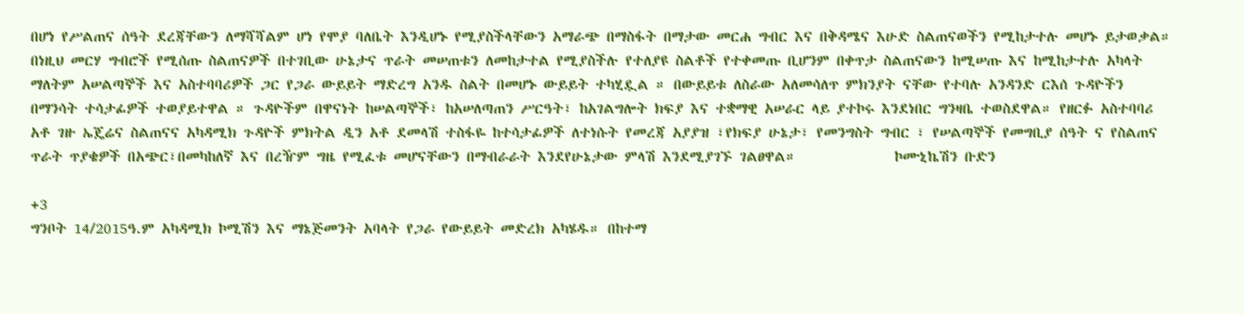በሆነ የሥልጠና ሰዓት ደረጃቸውን ለማሻሻልም ሆነ የሞያ ባለቤት እንዲሆኑ የሚያስችላቸውን አማራጭ በማስፋት በማታው መርሐ ግብር እና በቅዳሜና እሁድ ስልጠናወችን የሚከታተሉ መሆኑ ይታወቃል። በነዚህ መርሃ ግብሮች የሚሰጡ ስልጠናዎች በተገቢው ሁኔታና ጥራት መሠጠቱን ለመከታተል የሚያስችሉ የተለያዩ ስልቶች የተቀመጡ ቢሆንም በቀጥታ ስልጠናውን ከሚሠጡ እና ከሚከታተሉ አካላት ማለትም አሠልጣኞች እና አስተባባሪዎች ጋር የጋራ ውይይት ማድረግ አንዱ ስልት በመሆኑ ውይይት ተካሂዷል ። በውይይቱ ለስራው አለመሳለጥ ምክንያት ናቸው የተባሉ አንዳንድ ርእሰ ጉዳዮችን በማንሳት ተሳታፊዎች ተወያይተዋል ። ጉዳዮችም በዋናነት ከሠልጣኞች፣ ከአሠለጣጠን ሥርዓት፣ ከአገልግሎት ክፍያ እና ተቋማዊ አሠራር ላይ ያተኮሩ እንደነበር ግንዛቤ ተወስደዋል። የዘርፉ አስተባባሪ አቶ ገዙ ኤጄሬና ስልጠናና አካዳሚክ ጉዳዮች ምክትል ዲን አቶ ደመላሽ ተስፋዬ ከተሳታፊዎች ለተነሱት የመረጃ አያያዝ ፣የክፍያ ሁኔታ፣ የመንግስት ግብር ፣ የሠልጣኞች የመግቢያ ሰዓት ና የስልጠና ጥራት ጥያቄዎች በአጭር፣በመካከለኛ እና በረዥም ግዜ የሚፈቱ መሆናቸውን በማብራራት እንደየሁኔታው ምላሽ እንደሚያገኙ ገልፀዋል።              ኮሙኒኬሽን ቡድን

+3
ግንቦት 14/2015ዓ.ም አካዳሚክ ኮሚሽን እና ማኔጅመንት አባላት የጋራ የውይይት መድረክ አካሄዱ። በከተማ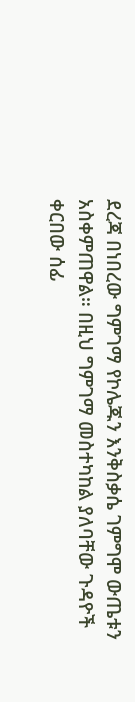ደረጃ በነበረው ግምገማ የኮሌጁን እንቅስቃሴ ገምግሞ ውጤቱን አስቀምጠዋል። በዚህ ግምገማ መስተካከል ያለባቸው ጉዳዮች ቀርበው ሰፊ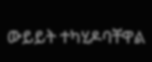ውይይት ተካሂዶባቸዋል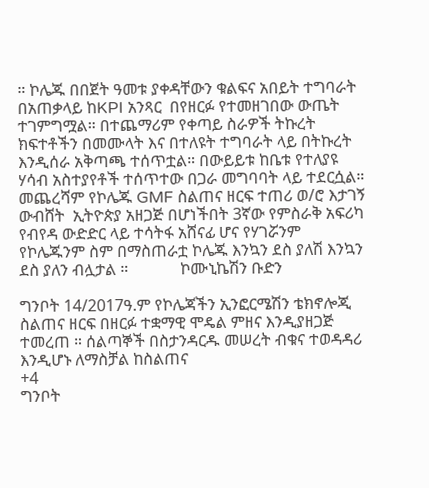። ኮሌጁ በበጀት ዓመቱ ያቀዳቸውን ቁልፍና አበይት ተግባራት በአጠቃላይ ከKPI አንጻር  በየዘርፉ የተመዘገበው ውጤት  ተገምግሟል። በተጨማሪም የቀጣይ ስራዎች ትኩረት  ክፍተቶችን በመሙላት እና በተለዩት ተግባራት ላይ በትኩረት እንዲሰራ አቅጣጫ ተሰጥቷል። በውይይቱ ከቤቱ የተለያዩ ሃሳብ አስተያየቶች ተሰጥተው በጋራ መግባባት ላይ ተደርሷል። መጨረሻም የኮሌጁ GMF ስልጠና ዘርፍ ተጠሪ ወ/ሮ እታገኝ ውብሸት  ኢትዮጵያ አዘጋጅ በሆነችበት 3ኛው የምስራቅ አፍሪካ የብየዳ ውድድር ላይ ተሳትፋ አሸናፊ ሆና የሃገሯንም የኮሌጁንም ስም በማስጠራቷ ኮሌጁ እንኳን ደስ ያለሽ እንኳን ደስ ያለን ብሏታል ።             ኮሙኒኬሽን ቡድን

ግንቦት 14/2017ዓ.ም የኮሌጃችን ኢንፎርሜሽን ቴክኖሎጂ ስልጠና ዘርፍ በዘርፉ ተቋማዊ ሞዴል ምዘና እንዲያዘጋጅ ተመረጠ ። ሰልጣኞች በስታንዳርዱ መሠረት ብቁና ተወዳዳሪ እንዲሆኑ ለማስቻል ከስልጠና
+4
ግንቦት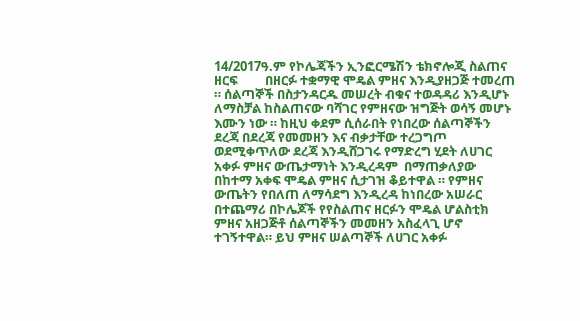14/2017ዓ.ም የኮሌጃችን ኢንፎርሜሽን ቴክኖሎጂ ስልጠና ዘርፍ         በዘርፉ ተቋማዊ ሞዴል ምዘና እንዲያዘጋጅ ተመረጠ ። ሰልጣኞች በስታንዳርዱ መሠረት ብቁና ተወዳዳሪ እንዲሆኑ ለማስቻል ከስልጠናው ባሻገር የምዘናው ዝግጅት ወሳኝ መሆኑ እሙን ነው ። ከዚህ ቀደም ሲሰራበት የነበረው ሰልጣኞችን ደረጃ በደረጃ የመመዘን እና ብቃታቸው ተረጋግጦ ወደሚቀጥለው ደረጃ እንዲሸጋገሩ የማድረግ ሂደት ለሀገር አቀፉ ምዘና ውጤታማነት እንዲረዳም  በማጠቃለያው በከተማ አቀፍ ሞዴል ምዘና ሲታገዝ ቆይተዋል ። የምዘና ውጤትን የበለጠ ለማሳደግ እንዲረዳ ከነበረው አሠራር በተጨማሪ በኮሌጆች የየስልጠና ዘርፉን ሞዴል ሆልስቲክ ምዘና አዘጋጅቶ ሰልጣኞችን መመዘን አስፈላጊ ሆኖ ተገኝተዋል። ይህ ምዘና ሠልጣኞች ለሀገር አቀፉ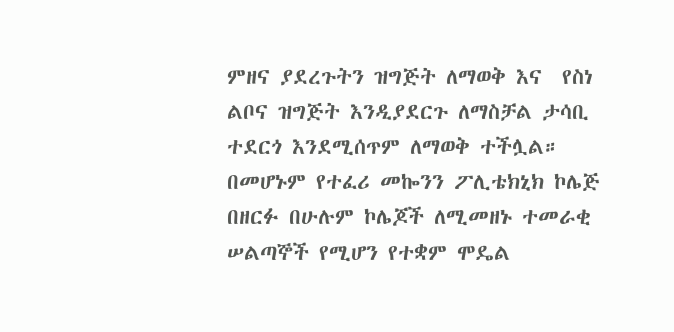ምዘና ያደረጉትን ዝግጅት ለማወቅ እና  የስነ ልቦና ዝግጅት እንዲያደርጉ ለማስቻል ታሳቢ ተደርጎ እንደሚሰጥም ለማወቅ ተችሏል። በመሆኑም የተፈሪ መኰንን ፖሊቴክኒክ ኮሌጅ በዘርፉ በሁሉም ኮሌጆች ለሚመዘኑ ተመራቂ ሠልጣኞች የሚሆን የተቋም ሞዴል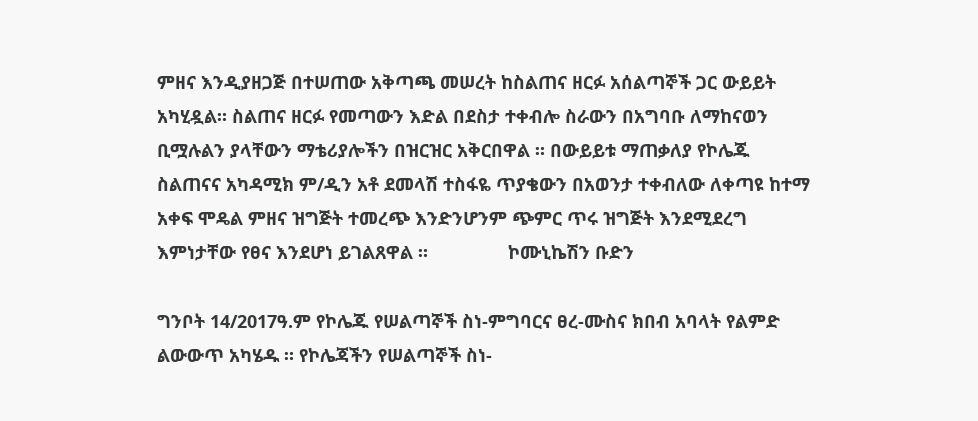ምዘና እንዲያዘጋጅ በተሠጠው አቅጣጫ መሠረት ከስልጠና ዘርፉ አሰልጣኞች ጋር ውይይት አካሂዷል። ስልጠና ዘርፉ የመጣውን እድል በደስታ ተቀብሎ ስራውን በአግባቡ ለማከናወን ቢሟሉልን ያላቸውን ማቴሪያሎችን በዝርዝር አቅርበዋል ። በውይይቱ ማጠቃለያ የኮሌጁ ስልጠናና አካዳሚክ ም/ዲን አቶ ደመላሽ ተስፋዬ ጥያቄውን በአወንታ ተቀብለው ለቀጣዩ ከተማ አቀፍ ሞዴል ምዘና ዝግጅት ተመረጭ እንድንሆንም ጭምር ጥሩ ዝግጅት እንደሚደረግ እምነታቸው የፀና እንደሆነ ይገልጸዋል ።                ኮሙኒኬሽን ቡድን

ግንቦት 14/2017ዓ.ም የኮሌጁ የሠልጣኞች ስነ-ምግባርና ፀረ-ሙስና ክበብ አባላት የልምድ ልውውጥ አካሄዱ ። የኮሌጃችን የሠልጣኞች ስነ-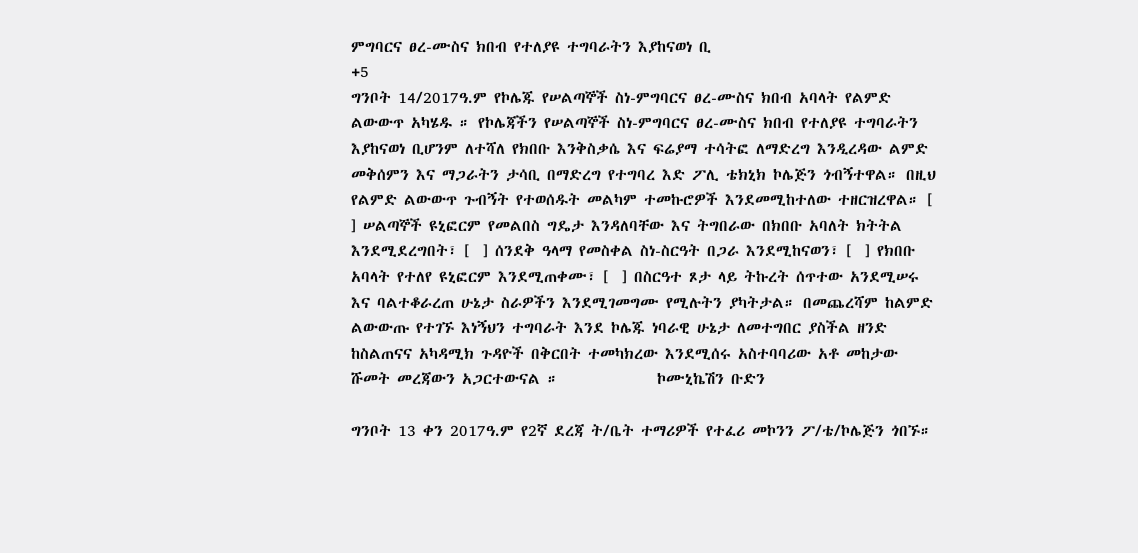ምግባርና ፀረ-ሙስና ክበብ የተለያዩ ተግባራትን እያከናወነ ቢ
+5
ግንቦት 14/2017ዓ.ም የኮሌጁ የሠልጣኞች ስነ-ምግባርና ፀረ-ሙስና ክበብ አባላት የልምድ ልውውጥ አካሄዱ ። የኮሌጃችን የሠልጣኞች ስነ-ምግባርና ፀረ-ሙስና ክበብ የተለያዩ ተግባራትን እያከናወነ ቢሆንም ለተሻለ የክበቡ እንቅስቃሴ እና ፍሬያማ ተሳትፎ ለማድረግ እንዲረዳው ልምድ መቅሰምን እና ማጋራትን ታሳቢ በማድረግ የተግባረ እድ ፖሊ ቴክኒክ ኮሌጅን ጎብኝተዋል። በዚህ የልምድ ልውውጥ ጉብኝት የተወሰዱት መልካም ተመኩሮዎች እንደመሚከተለው ተዘርዝረዋል። [  ] ሠልጣኞች ዩኒፎርም የመልበስ ግዴታ እንዳለባቸው እና ትግበራው በክበቡ አባለት ክትትል እንደሚደረግበት፣ [  ] ሰንደቅ ዓላማ የመስቀል ስነ-ስርዓት በጋራ እንደሚከናወን፣ [  ] የክበቡ አባላት የተለየ ዩኒፎርም እንደሚጠቀሙ፣ [  ] በስርዓተ ጾታ ላይ ትኩረት ሰጥተው አንደሚሠሩ እና ባልተቆራረጠ ሁኔታ ስራዎችን እንደሚገመግሙ የሚሉትን ያካትታል። በመጨረሻም ከልምድ ልውውጡ የተገኙ እነኝህን ተግባራት እንደ ኮሌጁ ነባራዊ ሁኔታ ለመተግበር ያስችል ዘንድ ከስልጠናና አካዳሚክ ጉዳዮች በቅርበት ተመካክረው እንደሚሰሩ አስተባባሪው አቶ መከታው ሹመት መረጃውን አጋርተውናል ።              ኮሙኒኬሽን ቡድን

ግንቦት 13 ቀን 2017ዓ.ም የ2ኛ ደረጃ ት/ቤት ተማሪዎች የተፈሪ መኮንን ፖ/ቴ/ኮሌጅን ጎበኙ።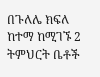በጉለሌ ክፍለ ከተማ ከሚገኙ 2 ትምህርት ቤቶች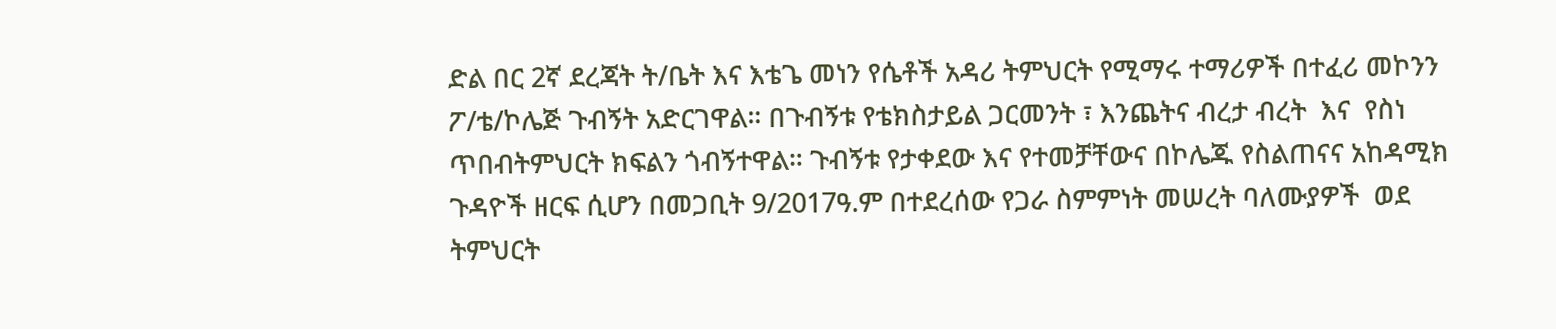ድል በር 2ኛ ደረጃት ት/ቤት እና እቴጌ መነን የሴቶች አዳሪ ትምህርት የሚማሩ ተማሪዎች በተፈሪ መኮንን ፖ/ቴ/ኮሌጅ ጉብኝት አድርገዋል። በጉብኝቱ የቴክስታይል ጋርመንት ፣ እንጨትና ብረታ ብረት  እና  የስነ ጥበብትምህርት ክፍልን ጎብኝተዋል። ጉብኝቱ የታቀደው እና የተመቻቸውና በኮሌጁ የስልጠናና አከዳሚክ ጉዳዮች ዘርፍ ሲሆን በመጋቢት 9/2017ዓ.ም በተደረሰው የጋራ ስምምነት መሠረት ባለሙያዎች  ወደ ትምህርት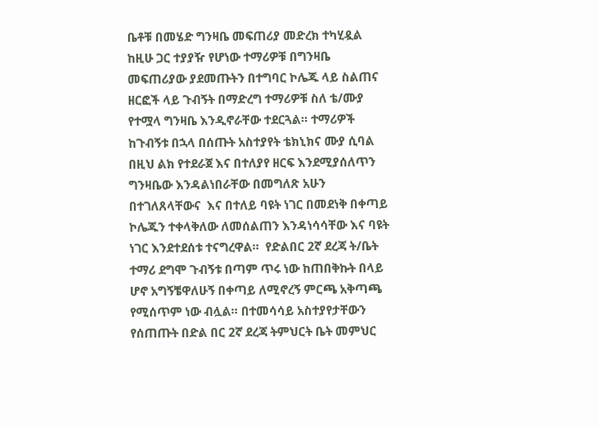ቤቶቹ በመሄድ ግንዛቤ መፍጠሪያ መድረክ ተካሂዷል ከዚሁ ጋር ተያያዥ የሆነው ተማሪዎቹ በግንዛቤ መፍጠሪያው ያደመጡትን በተግባር ኮሌጁ ላይ ስልጠና ዘርፎች ላይ ጉብኝት በማድረግ ተማሪዎቹ ስለ ቴ/ሙያ የተሟላ ግንዛቤ እንዲኖራቸው ተደርጓል። ተማሪዎች ከጉብኝቱ በኋላ በሰጡት አስተያየት ቴክኒክና ሙያ ሲባል በዚህ ልክ የተደራጀ እና በተለያየ ዘርፍ እንደሚያሰለጥን ግንዛቤው እንዳልነበራቸው በመግለጽ አሁን በተገለጸላቸውና  እና በተለይ ባዩት ነገር በመደነቅ በቀጣይ ኮሌጁን ተቀላቅለው ለመሰልጠን እንዳነሳሳቸው እና ባዩት ነገር እንደተደሰቱ ተናግረዋል።  የድልበር 2ኛ ደረጃ ት/ቤት ተማሪ ደግሞ ጉብኝቱ በጣም ጥሩ ነው ከጠበቅኩት በላይ ሆኖ አግኝቼዋለሁኝ በቀጣይ ለሚኖረኝ ምርጫ አቅጣጫ የሚሰጥም ነው ብሏል። በተመሳሳይ አስተያየታቸውን የሰጠጡት በድል በር 2ኛ ደረጃ ትምህርት ቤት መምህር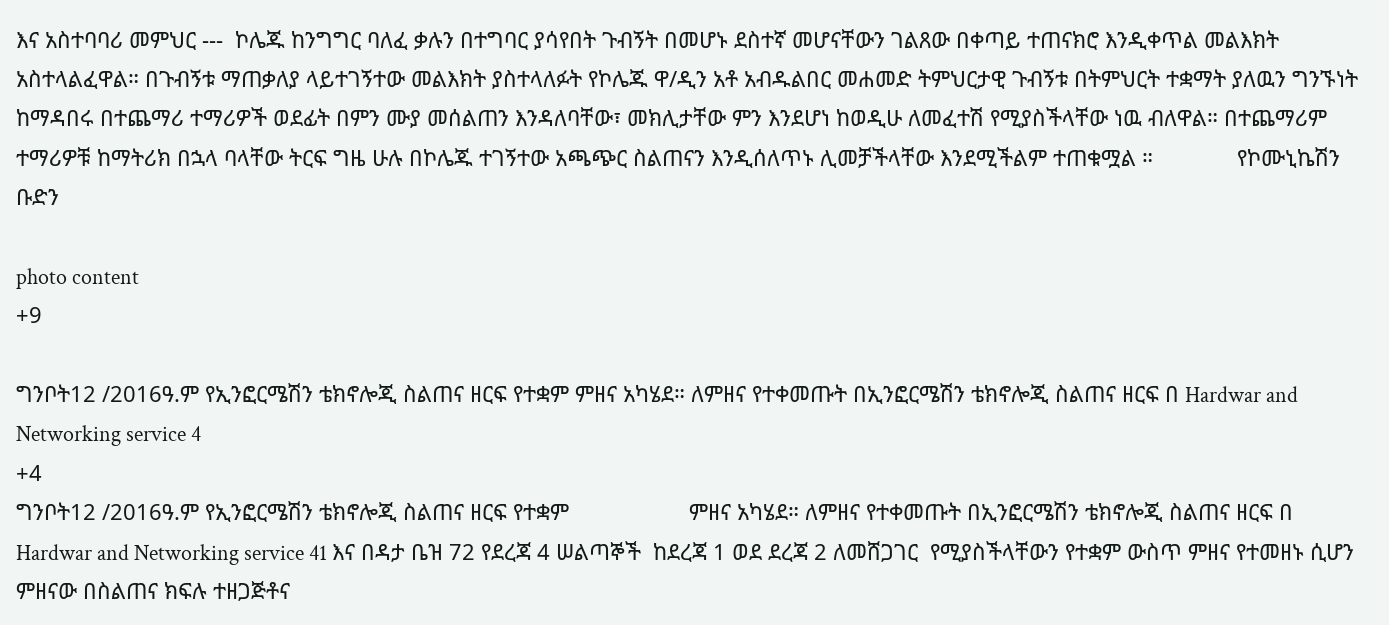እና አስተባባሪ መምህር ---  ኮሌጁ ከንግግር ባለፈ ቃሉን በተግባር ያሳየበት ጉብኝት በመሆኑ ደስተኛ መሆናቸውን ገልጸው በቀጣይ ተጠናክሮ እንዲቀጥል መልእክት አስተላልፈዋል። በጉብኝቱ ማጠቃለያ ላይተገኝተው መልእክት ያስተላለፉት የኮሌጁ ዋ/ዲን አቶ አብዱልበር መሐመድ ትምህርታዊ ጉብኝቱ በትምህርት ተቋማት ያለዉን ግንኙነት ከማዳበሩ በተጨማሪ ተማሪዎች ወደፊት በምን ሙያ መሰልጠን እንዳለባቸው፣ መክሊታቸው ምን እንደሆነ ከወዲሁ ለመፈተሽ የሚያስችላቸው ነዉ ብለዋል። በተጨማሪም ተማሪዎቹ ከማትሪክ በኋላ ባላቸው ትርፍ ግዜ ሁሉ በኮሌጁ ተገኝተው አጫጭር ስልጠናን እንዲሰለጥኑ ሊመቻችላቸው እንደሚችልም ተጠቁሟል ።              የኮሙኒኬሽን ቡድን

photo content
+9

ግንቦት12 /2016ዓ.ም የኢንፎርሜሽን ቴክኖሎጂ ስልጠና ዘርፍ የተቋም ምዘና አካሄደ። ለምዘና የተቀመጡት በኢንፎርሜሽን ቴክኖሎጂ ስልጠና ዘርፍ በ Hardwar and Networking service 4
+4
ግንቦት12 /2016ዓ.ም የኢንፎርሜሽን ቴክኖሎጂ ስልጠና ዘርፍ የተቋም                    ምዘና አካሄደ። ለምዘና የተቀመጡት በኢንፎርሜሽን ቴክኖሎጂ ስልጠና ዘርፍ በ Hardwar and Networking service 41 እና በዳታ ቤዝ 72 የደረጃ 4 ሠልጣኞች  ከደረጃ 1 ወደ ደረጃ 2 ለመሸጋገር  የሚያስችላቸውን የተቋም ውስጥ ምዘና የተመዘኑ ሲሆን ምዘናው በስልጠና ክፍሉ ተዘጋጅቶና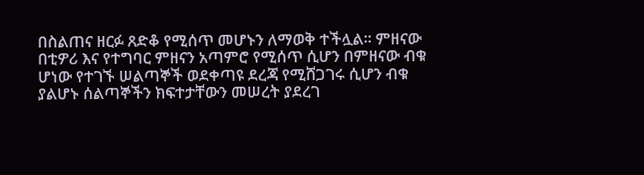በስልጠና ዘርፉ ጸድቆ የሚሰጥ መሆኑን ለማወቅ ተችሏል። ምዘናው በቲዎሪ እና የተግባር ምዘናን አጣምሮ የሚሰጥ ሲሆን በምዘናው ብቁ ሆነው የተገኙ ሠልጣኞች ወደቀጣዩ ደረጃ የሚሸጋገሩ ሲሆን ብቁ ያልሆኑ ሰልጣኞችን ክፍተታቸውን መሠረት ያደረገ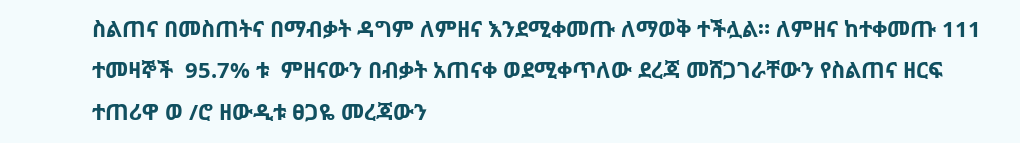ስልጠና በመስጠትና በማብቃት ዳግም ለምዘና እንደሚቀመጡ ለማወቅ ተችሏል። ለምዘና ከተቀመጡ 111 ተመዛኞች  95.7% ቱ  ምዘናውን በብቃት አጠናቀ ወደሚቀጥለው ደረጃ መሸጋገራቸውን የስልጠና ዘርፍ ተጠሪዋ ወ /ሮ ዘውዲቱ ፀጋዬ መረጃውን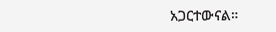አጋርተውናል።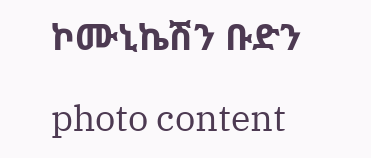ኮሙኒኬሽን ቡድን

photo content